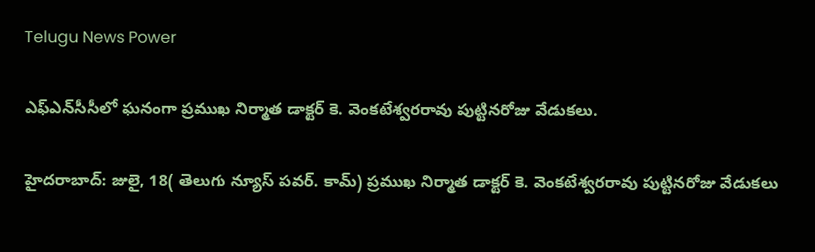Telugu News Power

ఎఫ్ఎన్‌సీసీలో ఘనంగా ప్రముఖ నిర్మాత డాక్టర్ కె. వెంకటేశ్వరరావు పుట్టినరోజు వేడుకలు.

హైదరాబాద్: జులై, 18( తెలుగు న్యూస్ పవర్. కామ్) ప్రముఖ నిర్మాత డాక్టర్ కె. వెంకటేశ్వరరావు పుట్టినరోజు వేడుకలు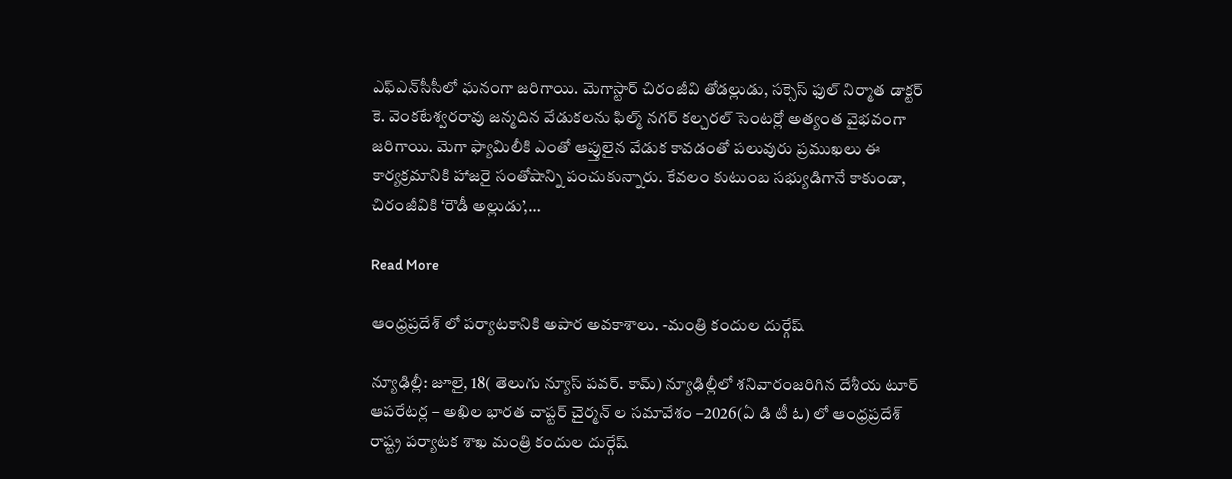ఎఫ్ఎన్‌సీసీలో ఘనంగా జరిగాయి. మెగాస్టార్ చిరంజీవి తోడల్లుడు, సక్సెస్ ఫుల్ నిర్మాత డాక్టర్ కె. వెంకటేశ్వరరావు జన్మదిన వేడుకలను ఫిల్మ్ నగర్ కల్చరల్ సెంటర్లో అత్యంత వైభవంగా జరిగాయి. మెగా ఫ్యామిలీకి ఎంతో ఆప్తులైన వేడుక కావడంతో పలువురు ప్రముఖలు ఈ కార్యక్రమానికి హాజరై సంతోషాన్ని పంచుకున్నారు. కేవలం కుటుంబ సభ్యుడిగానే కాకుండా, చిరంజీవికి ‘రౌడీ అల్లుడు’,…

Read More

ఆంధ్రప్రదేశ్ లో పర్యాటకానికి అపార అవకాశాలు. -మంత్రి కందుల దుర్గేష్

న్యూఢిల్లీ: జూలై, 18( తెలుగు న్యూస్ పవర్. కామ్) న్యూఢిల్లీలో శనివారంజరిగిన దేశీయ టూర్ ఆపరేటర్ల – అఖిల భారత చాప్టర్ చైర్మన్ ల సమావేశం –2026(ఏ డి టీ ఓ) లో ఆంధ్రప్రదేశ్ రాష్ట్ర పర్యాటక శాఖ మంత్రి కందుల దుర్గేష్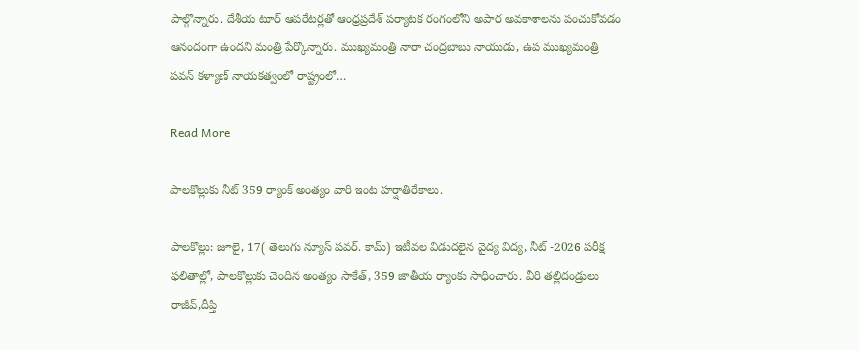పాల్గొన్నారు. దేశీయ టూర్ ఆపరేటర్లతో ఆంధ్రప్రదేశ్ పర్యాటక రంగంలోని అపార అవకాశాలను పంచుకోవడం ఆనందంగా ఉందని మంత్రి పేర్కొన్నారు. ముఖ్యమంత్రి నారా చంద్రబాబు నాయుడు, ఉప ముఖ్యమంత్రి పవన్ కళ్యాణ్ నాయకత్వంలో రాష్ట్రంలో…

Read More

పాలకొల్లుకు నీట్ 359 ర్యాంక్ అంత్యం వారి ఇంట హర్షాతిరేకాలు.

పాలకొల్లు: జూలై, 17( తెలుగు న్యూస్ పవర్. కామ్) ఇటీవల విడుదలైన వైద్య విద్య, నీట్ -2026 పరీక్ష ఫలితాల్లో, పాలకొల్లుకు చెందిన అంత్యం సాకేత్, 359 జాతీయ ర్యాంకు సాధించారు. వీరి తల్లిదండ్రులు రాజీవ్,దీప్తి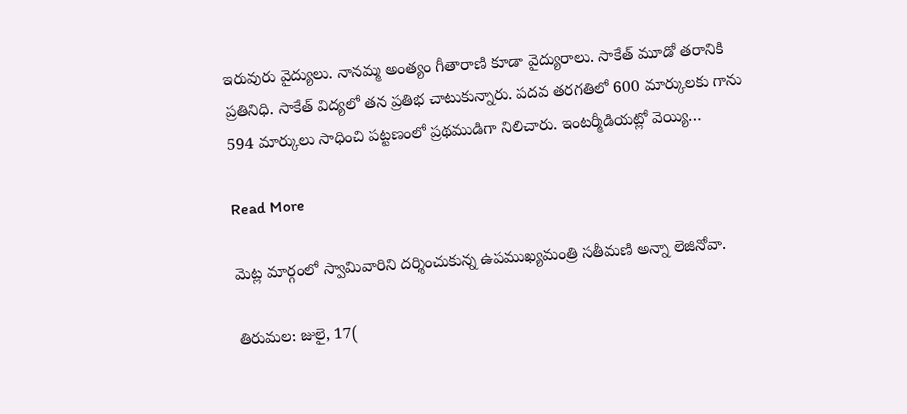ఇరువురు వైద్యులు. నానమ్మ అంత్యం గీతారాణి కూడా వైద్యురాలు. సాకేత్ మూడో తరానికి ప్రతినిధి. సాకేత్ విద్యలో తన ప్రతిభ చాటుకున్నారు. పదవ తరగతిలో 600 మార్కులకు గాను 594 మార్కులు సాధించి పట్టణంలో ప్రథముడిగా నిలిచారు. ఇంటర్మీడియట్లో వెయ్యి…

Read More

మెట్ల మార్గంలో స్వామివారిని దర్శించుకున్న ఉపముఖ్యమంత్రి సతీమణి అన్నా లెజినోవా.

తిరుమల: జులై, 17(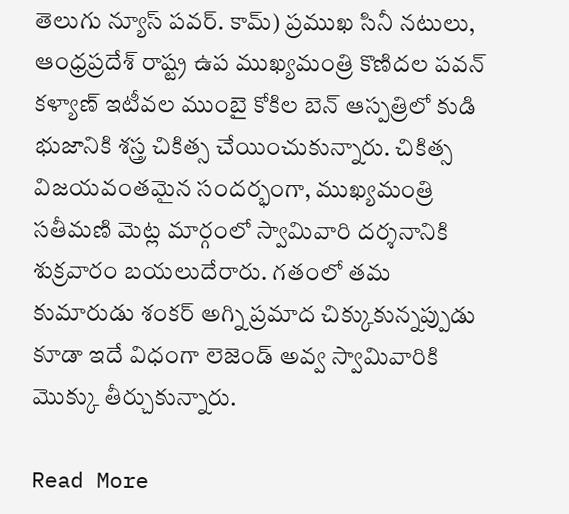తెలుగు న్యూస్ పవర్. కామ్) ప్రముఖ సినీ నటులు, ఆంధ్రప్రదేశ్ రాష్ట్ర ఉప ముఖ్యమంత్రి కొణిదల పవన్ కళ్యాణ్ ఇటీవల ముంబై కోకిల బెన్ ఆస్పత్రిలో కుడి భుజానికి శస్త్ర చికిత్స చేయించుకున్నారు. చికిత్స విజయవంతమైన సందర్భంగా, ముఖ్యమంత్రి సతీమణి మెట్ల మార్గంలో స్వామివారి దర్శనానికి శుక్రవారం బయలుదేరారు. గతంలో తమ కుమారుడు శంకర్ అగ్ని ప్రమాద చిక్కుకున్నప్పుడు కూడా ఇదే విధంగా లెజెండ్ అవ్వ స్వామివారికి మొక్కు తీర్చుకున్నారు.

Read More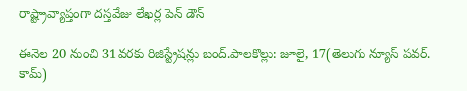రాష్ట్రావ్యాప్తంగా దస్తవేజు లేఖర్ల పెన్ డౌన్

ఈనెల 20 నుంచి 31వరకు రిజిస్ట్రేషన్లు బంద్.పాలకొల్లు: జూలై, 17(తెలుగు న్యూస్ పవర్. కామ్)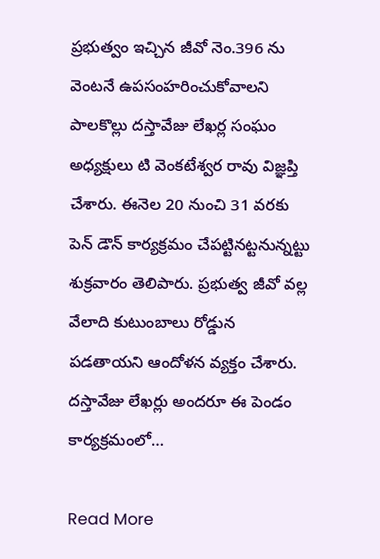ప్రభుత్వం ఇచ్చిన జీవో నెం.396 ను వెంటనే ఉపసంహరించుకోవాలని పాలకొల్లు దస్తావేజు లేఖర్ల సంఘం అధ్యక్షులు టి వెంకటేశ్వర రావు విజ్ఞప్తి చేశారు. ఈనెల 20 నుంచి 31 వరకు పెన్ డౌన్ కార్యక్రమం చేపట్టినట్టనున్నట్టు శుక్రవారం తెలిపారు. ప్రభుత్వ జీవో వల్ల వేలాది కుటుంబాలు రోడ్డున పడతాయని ఆందోళన వ్యక్తం చేశారు. దస్తావేజు లేఖర్లు అందరూ ఈ పెండం కార్యక్రమంలో…

Read More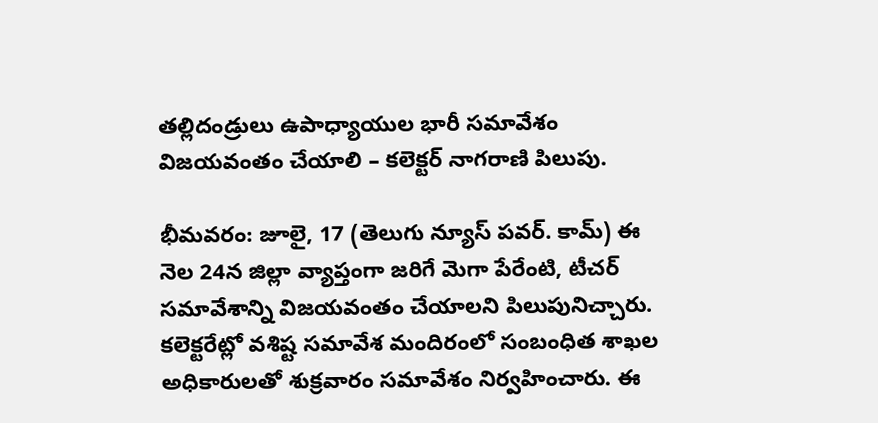తల్లిదండ్రులు ఉపాధ్యాయుల భారీ సమావేశం విజయవంతం చేయాలి – కలెక్టర్ నాగరాణి పిలుపు.

భీమవరం: జూలై, 17 (తెలుగు న్యూస్ పవర్. కామ్) ఈ నెల 24న జిల్లా వ్యాప్తంగా జరిగే మెగా పేరేంటి, టీచర్ సమావేశాన్ని విజయవంతం చేయాలని పిలుపునిచ్చారు. కలెక్టరేట్లో వశిష్ట సమావేశ మందిరంలో సంబంధిత శాఖల అధికారులతో శుక్రవారం సమావేశం నిర్వహించారు. ఈ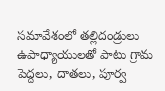సమావేశంలో తల్లిదండ్రులు ఉపాధ్యాయులతో పాటు గ్రామ పెద్దలు, దాతలు, పూర్వ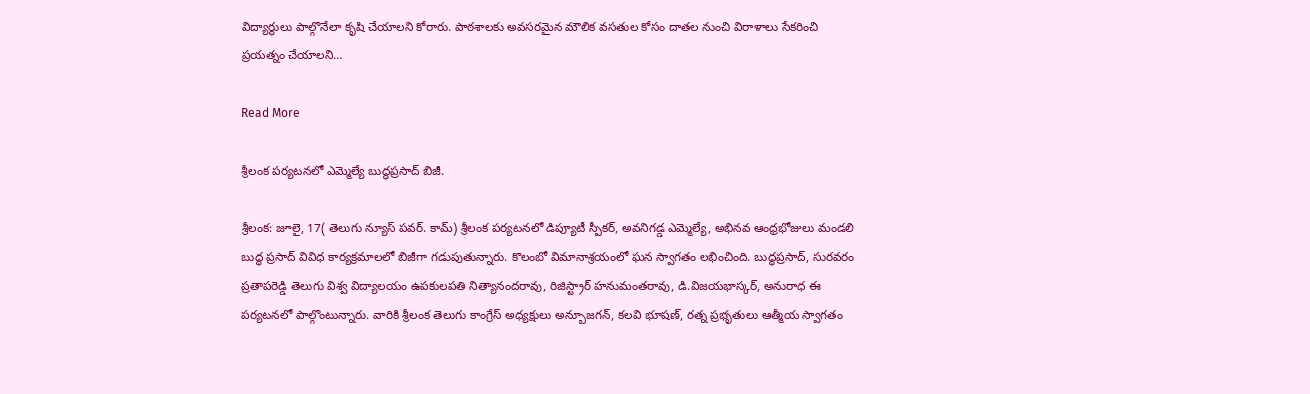విద్యార్థులు పాల్గొనేలా కృషి చేయాలని కోరారు. పాఠశాలకు అవసరమైన మౌలిక వసతుల కోసం దాతల నుంచి విరాళాలు సేకరించి ప్రయత్నం చేయాలని…

Read More

శ్రీలంక పర్యటనలో ఎమ్మెల్యే బుద్ధప్రసాద్ బిజీ.

శ్రీలంక: జూలై, 17( తెలుగు న్యూస్ పవర్. కామ్) శ్రీలంక పర్యటనలో డిప్యూటీ స్పీకర్, అవనిగడ్డ ఎమ్మెల్యే, అభినవ ఆంధ్రభోజులు మండలి బుద్ధ ప్రసాద్ వివిధ కార్యక్రమాలలో బిజీగా గడుపుతున్నారు. కొలంబో విమానాశ్రయంలో ఘన స్వాగతం లభించింది. బుద్ధప్రసాద్, సురవరం ప్రతాపరెడ్డి తెలుగు విశ్వ విద్యాలయం ఉపకులపతి నిత్యానందరావు, రిజిస్ట్రార్ హనుమంతరావు, డి.విజయభాస్కర్, అనురాధ ఈ పర్యటనలో పాల్గొంటున్నారు. వారికి శ్రీలంక తెలుగు కాంగ్రేస్ అధ్యక్షులు అన్బూజగన్, కలవి భూషణ్, రత్న ప్రభృతులు ఆత్మీయ స్వాగతం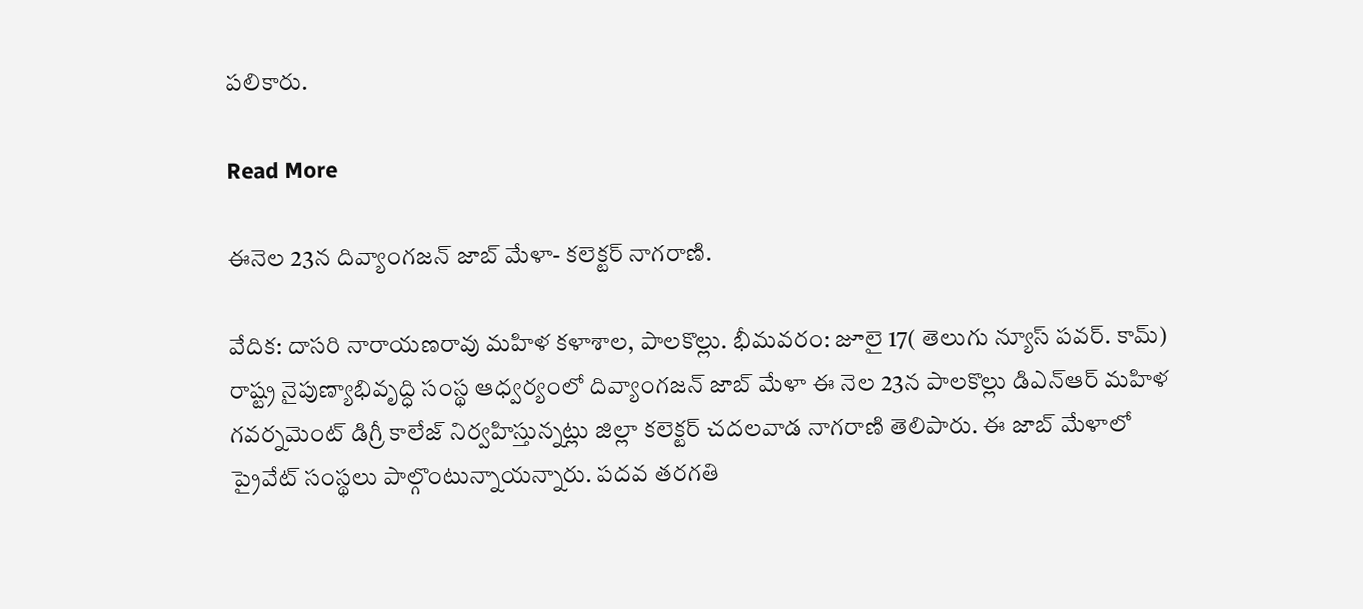పలికారు.

Read More

ఈనెల 23న దివ్యాంగజన్ జాబ్ మేళా- కలెక్టర్ నాగరాణి.

వేదిక: దాసరి నారాయణరావు మహిళ కళాశాల, పాలకొల్లు. భీమవరం: జూలై 17( తెలుగు న్యూస్ పవర్. కామ్) రాష్ట్ర నైపుణ్యాభివృద్ధి సంస్థ ఆధ్వర్యంలో దివ్యాంగజన్ జాబ్ మేళా ఈ నెల 23న పాలకొల్లు డిఎన్ఆర్ మహిళ గవర్నమెంట్ డిగ్రీ కాలేజ్ నిర్వహిస్తున్నట్లు జిల్లా కలెక్టర్ చదలవాడ నాగరాణి తెలిపారు. ఈ జాబ్ మేళాలో ప్రైవేట్ సంస్థలు పాల్గొంటున్నాయన్నారు. పదవ తరగతి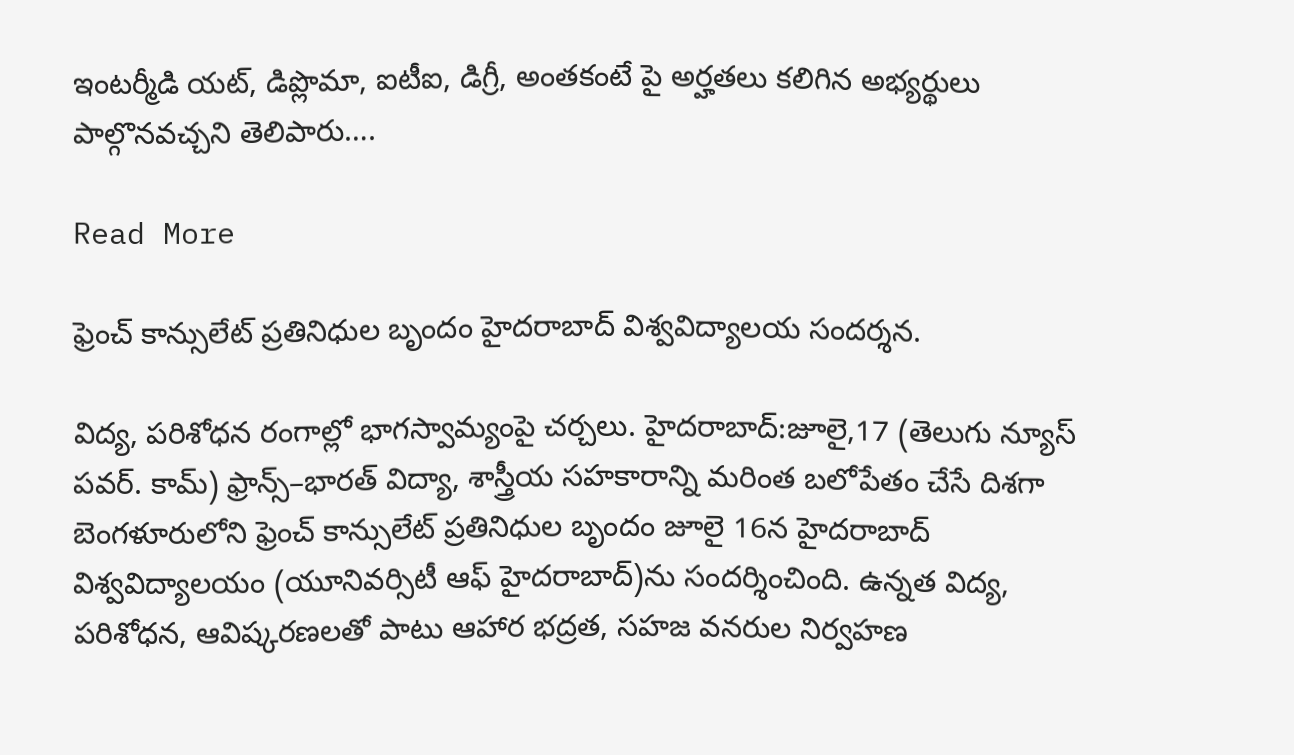ఇంటర్మీడి యట్, డిప్లొమా, ఐటీఐ, డిగ్రీ, అంతకంటే పై అర్హతలు కలిగిన అభ్యర్థులు పాల్గొనవచ్చని తెలిపారు….

Read More

ఫ్రెంచ్ కాన్సులేట్ ప్రతినిధుల బృందం హైదరాబాద్ విశ్వవిద్యాలయ సందర్శన.

విద్య, పరిశోధన రంగాల్లో భాగస్వామ్యంపై చర్చలు. హైదరాబాద్:జూలై,17 (తెలుగు న్యూస్ పవర్. కామ్) ఫ్రాన్స్–భారత్ విద్యా, శాస్త్రీయ సహకారాన్ని మరింత బలోపేతం చేసే దిశగా బెంగళూరులోని ఫ్రెంచ్ కాన్సులేట్ ప్రతినిధుల బృందం జూలై 16న హైదరాబాద్ విశ్వవిద్యాలయం (యూనివర్సిటీ ఆఫ్ హైదరాబాద్)ను సందర్శించింది. ఉన్నత విద్య, పరిశోధన, ఆవిష్కరణలతో పాటు ఆహార భద్రత, సహజ వనరుల నిర్వహణ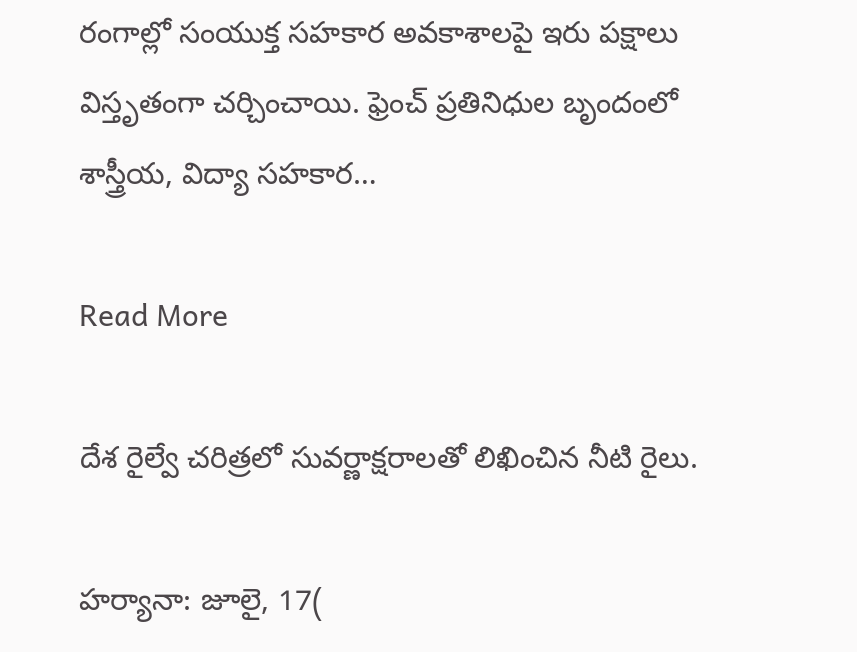రంగాల్లో సంయుక్త సహకార అవకాశాలపై ఇరు పక్షాలు విస్తృతంగా చర్చించాయి. ఫ్రెంచ్ ప్రతినిధుల బృందంలో శాస్త్రీయ, విద్యా సహకార…

Read More

దేశ రైల్వే చరిత్రలో సువర్ణాక్షరాలతో లిఖించిన నీటి రైలు.

హర్యానా: జూలై, 17(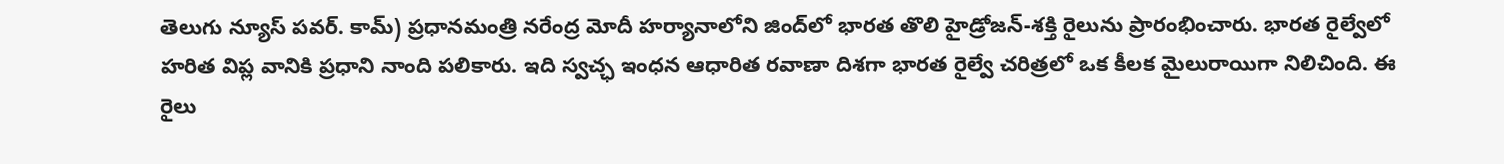తెలుగు న్యూస్ పవర్. కామ్) ప్రధానమంత్రి నరేంద్ర మోదీ హర్యానాలోని జింద్‌లో భారత తొలి హైడ్రోజన్‌-శక్తి రైలును ప్రారంభించారు. భారత రైల్వేలో హరిత విప్ల వానికి ప్రధాని నాంది పలికారు. ఇది స్వచ్ఛ ఇంధన ఆధారిత రవాణా దిశగా భారత రైల్వే చరిత్రలో ఒక కీలక మైలురాయిగా నిలిచింది. ఈ రైలు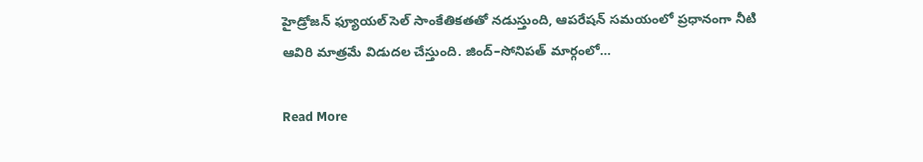హైడ్రోజన్ ఫ్యూయల్ సెల్ సాంకేతికతతో నడుస్తుంది, ఆపరేషన్ సమయంలో ప్రధానంగా నీటి ఆవిరి మాత్రమే విడుదల చేస్తుంది. జింద్–సోనిపత్ మార్గంలో…

Read More